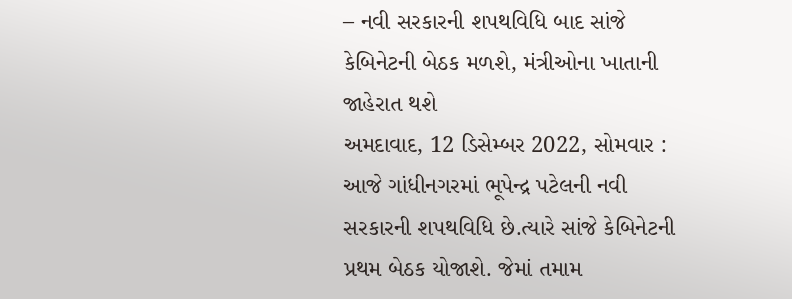– નવી સરકારની શપથવિધિ બાદ સાંજે કેબિનેટની બેઠક મળશે, મંત્રીઓના ખાતાની જાહેરાત થશે
અમદાવાદ, 12 ડિસેમ્બર 2022, સોમવાર : આજે ગાંધીનગરમાં ભૂપેન્દ્ર પટેલની નવી સરકારની શપથવિધિ છે.ત્યારે સાંજે કેબિનેટની પ્રથમ બેઠક યોજાશે. જેમાં તમામ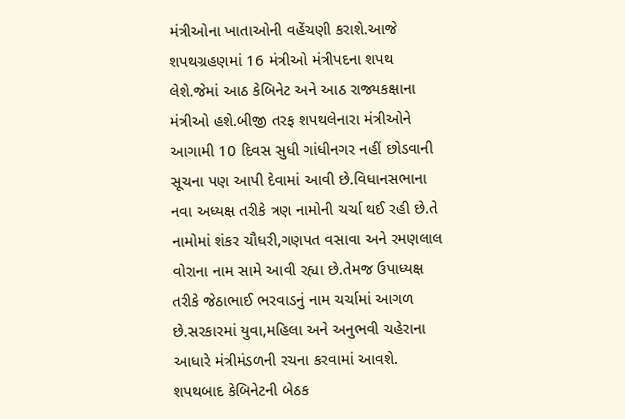મંત્રીઓના ખાતાઓની વહેંચણી કરાશે.આજે શપથગ્રહણમાં 16 મંત્રીઓ મંત્રીપદના શપથ લેશે.જેમાં આઠ કેબિનેટ અને આઠ રાજ્યકક્ષાના મંત્રીઓ હશે.બીજી તરફ શપથલેનારા મંત્રીઓને આગામી 10 દિવસ સુધી ગાંધીનગર નહીં છોડવાની સૂચના પણ આપી દેવામાં આવી છે.વિધાનસભાના નવા અધ્યક્ષ તરીકે ત્રણ નામોની ચર્ચા થઈ રહી છે.તે નામોમાં શંકર ચૌધરી,ગણપત વસાવા અને રમણલાલ વોરાના નામ સામે આવી રહ્યા છે.તેમજ ઉપાધ્યક્ષ તરીકે જેઠાભાઈ ભરવાડનું નામ ચર્ચામાં આગળ છે.સરકારમાં યુવા,મહિલા અને અનુભવી ચહેરાના આધારે મંત્રીમંડળની રચના કરવામાં આવશે.
શપથબાદ કેબિનેટની બેઠક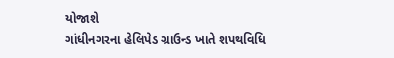યોજાશે
ગાંધીનગરના હેલિપેડ ગ્રાઉન્ડ ખાતે શપથવિધિ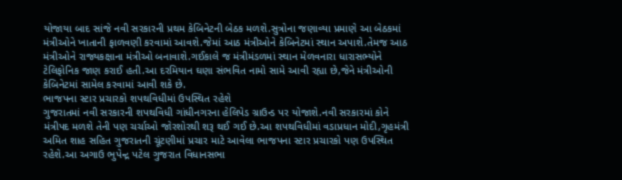યોજાયા બાદ સાંજે નવી સરકારની પ્રથમ કેબિનેટની બેઠક મળશે.સુત્રોના જણાવ્યા પ્રમાણે આ બેઠકમાં મંત્રીઓને ખાતાની ફાળવણી કરવામાં આવશે.જેમાં આઠ મંત્રીઓને કેબિનેટમાં સ્થાન અપાશે.તેમજ આઠ મંત્રીઓને રાજ્યકક્ષાના મંત્રીઓ બનાવાશે.ગઈકાલે જ મંત્રીમંડળમાં સ્થાન મેળવનારા ધારાસભ્યોને ટેલિફોનિક જાણ કરાઈ હતી.આ દરમિયાન ઘણા સંભવિત નામો સામે આવી રહ્યા છે,જેને મંત્રીઓની કેબિનેટમાં સામેલ કરવામાં આવી શકે છે.
ભાજપના સ્ટાર પ્રચારકો શપથવિધીમાં ઉપસ્થિત રહેશે
ગુજરાતમાં નવી સરકારની શપથવિધી ગાંધીનગરના હેલિપેડ ગ્રાઉન્ડ પર યોજાશે.નવી સરકારમાં કોને મંત્રીપદ મળશે તેની પણ ચર્ચાઓ જોરશોરથી શરૂ થઈ ગઈ છે.આ શપથવિધીમાં વડાપ્રધાન મોદી,ગૃહમંત્રી અમિત શાહ સહિત ગુજરાતની ચૂંટણીમાં પ્રચાર માટે આવેલા ભાજપના સ્ટાર પ્રચારકો પણ ઉપસ્થિત રહેશે.આ અગાઉ ભુપેન્દ્ર પટેલ ગુજરાત વિધાનસભા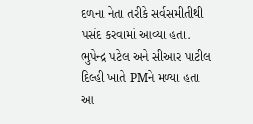દળના નેતા તરીકે સર્વસમીતીથી પસંદ કરવામાં આવ્યા હતા.
ભુપેન્દ્ર પટેલ અને સીઆર પાટીલ દિલ્હી ખાતે PMને મળ્યા હતા
આ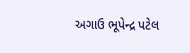અગાઉ ભૂપેન્દ્ર પટેલ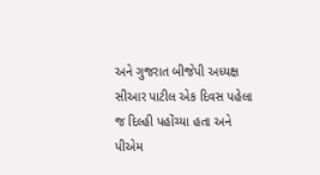અને ગુજરાત બીજેપી અધ્યક્ષ સીઆર પાટીલ એક દિવસ પહેલા જ દિલ્હી પહોંચ્યા હતા અને પીએમ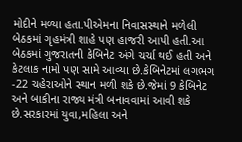મોદીને મળ્યા હતા.પીએમના નિવાસસ્થાને મળેલી બેઠકમાં ગૃહમંત્રી શાહે પણ હાજરી આપી હતી.આ બેઠકમાં ગુજરાતની કેબિનેટ અંગે ચર્ચા થઈ હતી અને કેટલાક નામો પણ સામે આવ્યા છે.કેબિનેટમાં લગભગ -22 ચહેરાઓને સ્થાન મળી શકે છે.જેમાં 9 કેબિનેટ અને બાકીના રાજ્ય મંત્રી બનાવવામાં આવી શકે છે.સરકારમાં યુવા,મહિલા અને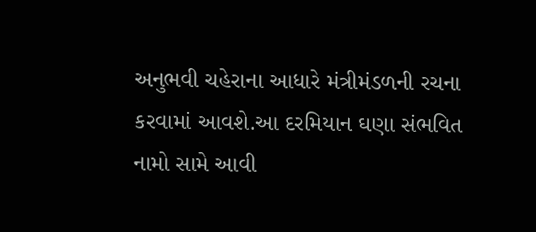અનુભવી ચહેરાના આધારે મંત્રીમંડળની રચના કરવામાં આવશે.આ દરમિયાન ઘણા સંભવિત નામો સામે આવી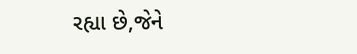રહ્યા છે,જેને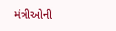મંત્રીઓની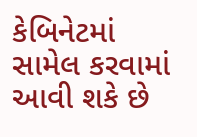કેબિનેટમાં સામેલ કરવામાં આવી શકે છે